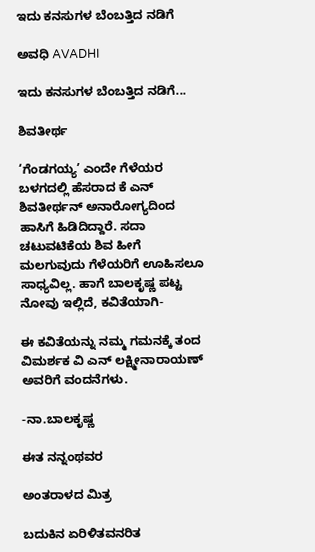ಇದು ಕನಸುಗಳ ಬೆಂಬತ್ತಿದ ನಡಿಗೆ‍

ಅವಧಿ AVADHI

ಇದು ಕನಸುಗಳ ಬೆಂಬತ್ತಿದ ನಡಿಗೆ...

ಶಿವತೀರ್ಥ

‘ಗೆಂಡಗಯ್ಯ’ ಎಂದೇ ಗೆಳೆಯರ ಬಳಗದಲ್ಲಿ ಹೆಸರಾದ ಕೆ ಎನ್ ಶಿವತೀರ್ಥನ್ ಅನಾರೋಗ್ಯದಿಂದ ಹಾಸಿಗೆ ಹಿಡಿದಿದ್ದಾರೆ. ಸದಾ ಚಟುವಟಿಕೆಯ ಶಿವ ಹೀಗೆ ಮಲಗುವುದು ಗೆಳೆಯರಿಗೆ ಊಹಿಸಲೂ ಸಾಧ್ಯವಿಲ್ಲ. ಹಾಗೆ ಬಾಲಕೃಷ್ಣ ಪಟ್ಟ ನೋವು ಇಲ್ಲಿದೆ, ಕವಿತೆಯಾಗಿ-

ಈ ಕವಿತೆಯನ್ನು ನಮ್ಮ ಗಮನಕ್ಕೆ ತಂದ ವಿಮರ್ಶಕ ವಿ ಎನ್ ಲಕ್ಷ್ಮೀನಾರಾಯಣ್ ಅವರಿಗೆ ವಂದನೆಗಳು.

-ನಾ.ಬಾಲಕೃಷ್ಣ

ಈತ ನನ್ನಂಥವರ

ಅಂತರಾಳದ ಮಿತ್ರ

ಬದುಕಿನ ಏರಿಳಿತವನರಿತ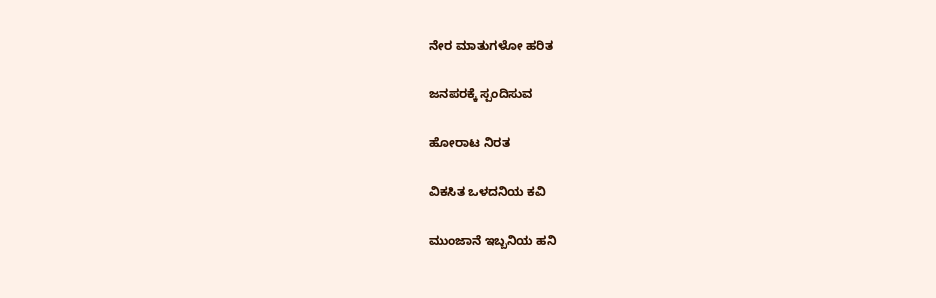ನೇರ ಮಾತುಗಳೋ ಹರಿತ

ಜನಪರಕ್ಕೆ ಸ್ಪಂದಿಸುವ

ಹೋರಾಟ ನಿರತ

ವಿಕಸಿತ ಒಳದನಿಯ ಕವಿ

ಮುಂಜಾನೆ ಇಬ್ಬನಿಯ ಹನಿ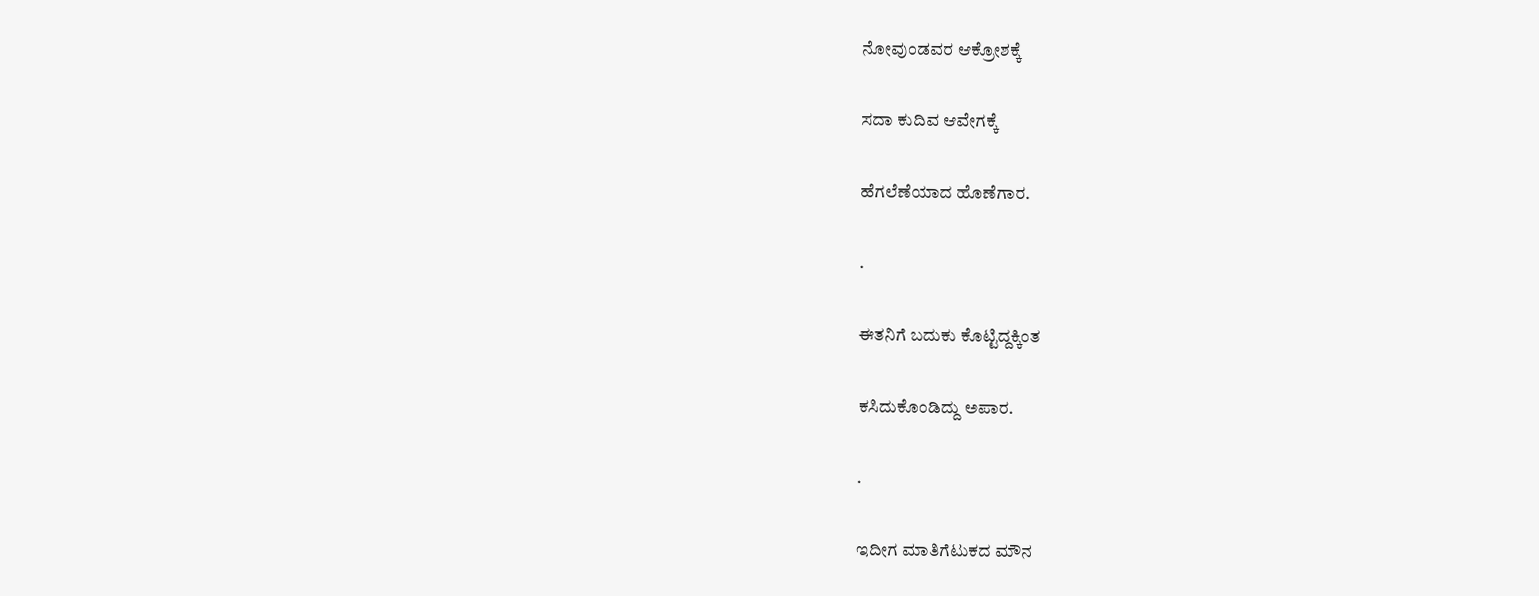ನೋವುಂಡವರ ಆಕ್ರೋಶಕ್ಕೆ

ಸದಾ ಕುದಿವ ಆವೇಗಕ್ಕೆ

ಹೆಗಲೆಣೆಯಾದ ಹೊಣೆಗಾರ.

.

ಈತನಿಗೆ ಬದುಕು ಕೊಟ್ಟಿದ್ದಕ್ಕಿಂತ

ಕಸಿದುಕೊಂಡಿದ್ದು ಅಪಾರ.

.

ಇದೀಗ ಮಾತಿಗೆಟುಕದ ಮೌನ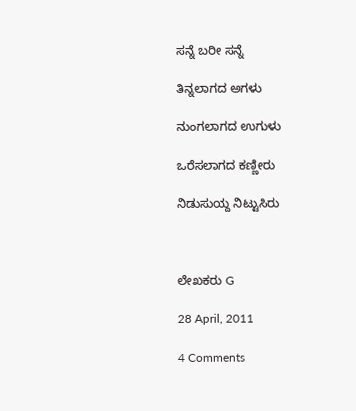ಸನ್ನೆ ಬರೀ ಸನ್ನೆ

ತಿನ್ನಲಾಗದ ಅಗಳು

ನುಂಗಲಾಗದ ಉಗುಳು

ಒರೆಸಲಾಗದ ಕಣ್ಣೀರು

ನಿಡುಸುಯ್ದ ನಿಟ್ಟುಸಿರು



ಲೇಖಕರು G

28 April, 2011

4 Comments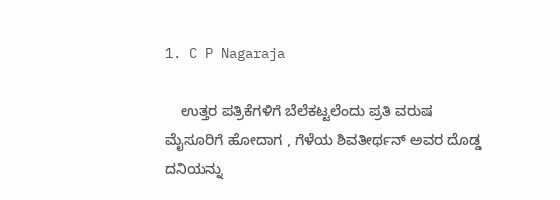1. C P Nagaraja

    ಉತ್ತರ ಪತ್ರಿಕೆಗಳಿಗೆ ಬೆಲೆಕಟ್ಟಲೆಂದು ಪ್ರತಿ ವರುಷ ಮೈಸೂರಿಗೆ ಹೋದಾಗ , ಗೆಳೆಯ ಶಿವತೀರ್ಥನ್ ಅವರ ದೊಡ್ಡ ದನಿಯನ್ನು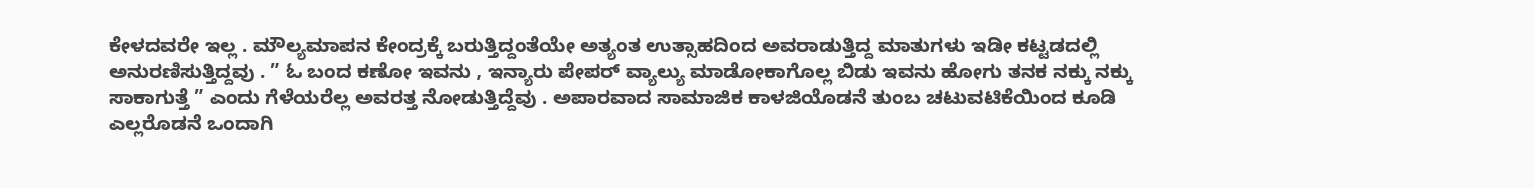ಕೇಳದವರೇ ಇಲ್ಲ . ಮೌಲ್ಯಮಾಪನ ಕೇಂದ್ರಕ್ಕೆ ಬರುತ್ತಿದ್ದಂತೆಯೇ ಅತ್ಯಂತ ಉತ್ಸಾಹದಿಂದ ಅವರಾಡುತ್ತಿದ್ದ ಮಾತುಗಳು ಇಡೀ ಕಟ್ಟಡದಲ್ಲಿ ಅನುರಣಿಸುತ್ತಿದ್ದವು . ” ಓ ಬಂದ ಕಣೋ ಇವನು , ಇನ್ಯಾರು ಪೇಪರ್ ವ್ಯಾಲ್ಯು ಮಾಡೋಕಾಗೊಲ್ಲ ಬಿಡು ಇವನು ಹೋಗು ತನಕ ನಕ್ಕು ನಕ್ಕು ಸಾಕಾಗುತ್ತೆ ” ಎಂದು ಗೆಳೆಯರೆಲ್ಲ ಅವರತ್ತ ನೋಡುತ್ತಿದ್ದೆವು . ಅಪಾರವಾದ ಸಾಮಾಜಿಕ ಕಾಳಜಿಯೊಡನೆ ತುಂಬ ಚಟುವಟಿಕೆಯಿಂದ ಕೂಡಿ ಎಲ್ಲರೊಡನೆ ಒಂದಾಗಿ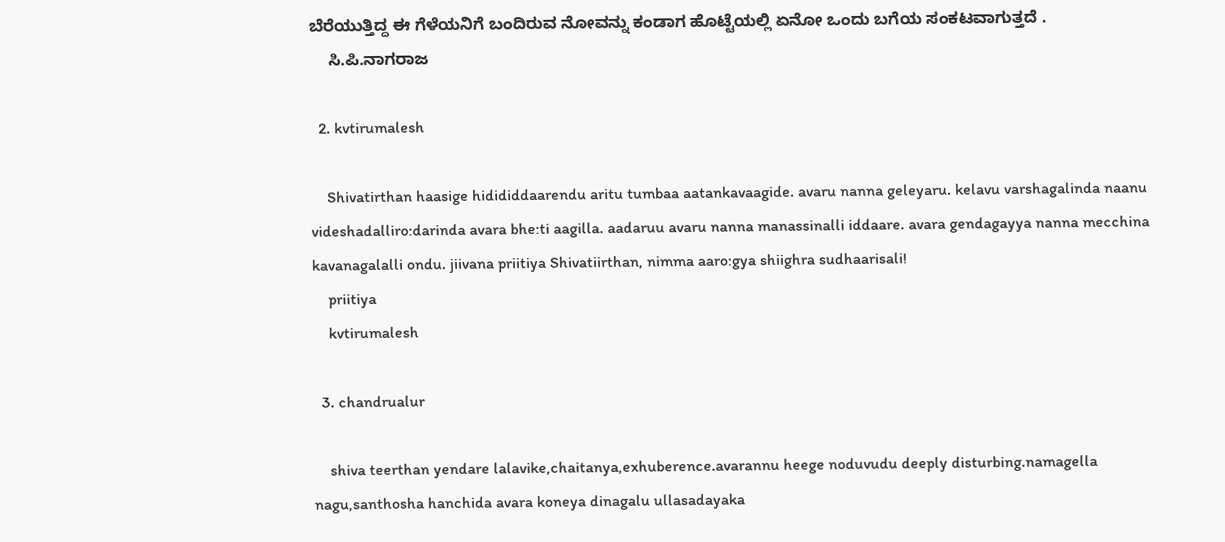ಬೆರೆಯುತ್ತಿದ್ದ ಈ ಗೆಳೆಯನಿಗೆ ಬಂದಿರುವ ನೋವನ್ನು ಕಂಡಾಗ ಹೊಟ್ಟೆಯಲ್ಲಿ ಏನೋ ಒಂದು ಬಗೆಯ ಸಂಕಟವಾಗುತ್ತದೆ .
    ಸಿ.ಪಿ.ನಾಗರಾಜ

  2. kvtirumalesh

    Shivatirthan haasige hidididdaarendu aritu tumbaa aatankavaagide. avaru nanna geleyaru. kelavu varshagalinda naanu videshadalliro:darinda avara bhe:ti aagilla. aadaruu avaru nanna manassinalli iddaare. avara gendagayya nanna mecchina kavanagalalli ondu. jiivana priitiya Shivatiirthan, nimma aaro:gya shiighra sudhaarisali!
    priitiya
    kvtirumalesh

  3. chandrualur

    shiva teerthan yendare lalavike,chaitanya,exhuberence.avarannu heege noduvudu deeply disturbing.namagella nagu,santhosha hanchida avara koneya dinagalu ullasadayaka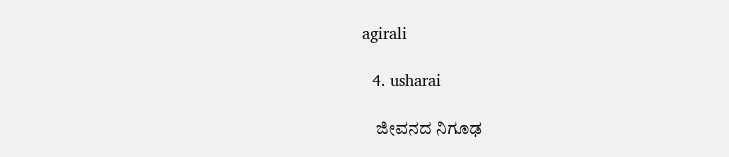agirali

  4. usharai

    ಜೀವನದ ನಿಗೂಢ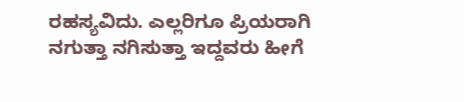ರಹಸ್ಯವಿದು. ಎಲ್ಲರಿಗೂ ಪ್ರಿಯರಾಗಿ ನಗುತ್ತಾ ನಗಿಸುತ್ತಾ ಇದ್ದವರು ಹೀಗೆ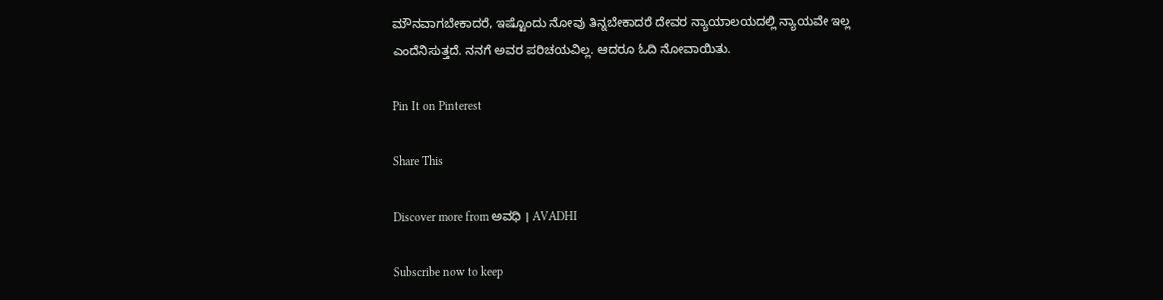ಮೌನವಾಗಬೇಕಾದರೆ, ಇಷ್ಟೊಂದು ನೋವು ತಿನ್ನಬೇಕಾದರೆ ದೇವರ ನ್ಯಾಯಾಲಯದಲ್ಲಿ ನ್ಯಾಯವೇ ಇಲ್ಲ ಎಂದೆನಿಸುತ್ತದೆ. ನನಗೆ ಅವರ ಪರಿಚಯವಿಲ್ಲ. ಆದರೂ ಓದಿ ನೋವಾಯಿತು.

Pin It on Pinterest

Share This

Discover more from ಅವಧಿ । AVADHI

Subscribe now to keep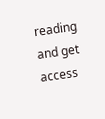reading and get access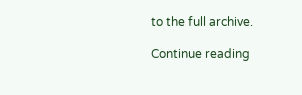to the full archive.

Continue reading